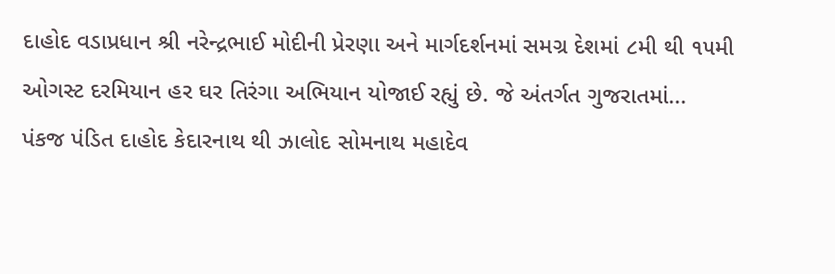દાહોદ વડાપ્રધાન શ્રી નરેન્દ્રભાઈ મોદીની પ્રેરણા અને માર્ગદર્શનમાં સમગ્ર દેશમાં ૮મી થી ૧૫મી ઓગસ્ટ દરમિયાન હર ઘર તિરંગા અભિયાન યોજાઈ રહ્યું છે. જે અંતર્ગત ગુજરાતમાં...
પંકજ પંડિત દાહોદ કેદારનાથ થી ઝાલોદ સોમનાથ મહાદેવ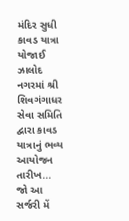મંદિર સુધી કાવડ યાત્રા યોજાઈ ઝાલોદ નગરમાં શ્રી શિવગંગાધર સેવા સમિતિ દ્વારા કાવડ યાત્રાનું ભવ્ય આયોજન તારીખ...
જો આ સર્જરી મેં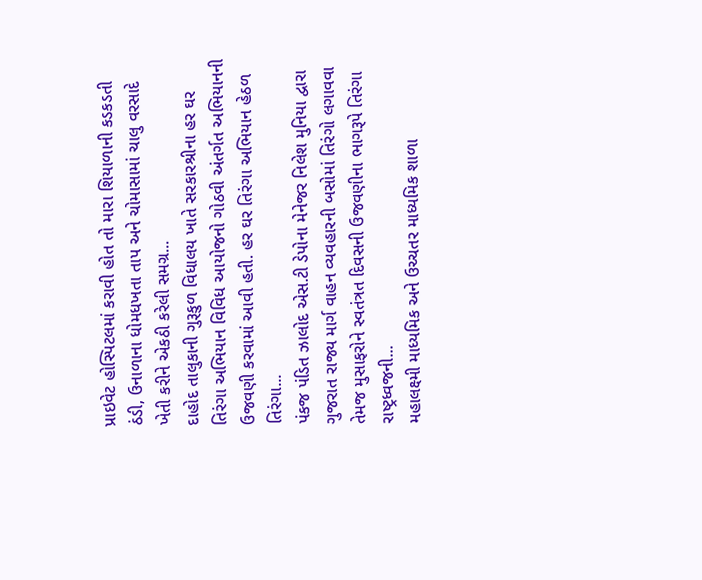પ્રાઇવેટ હોસ્પિટલમાં કરાવી હોત તો મારા શિયાળાની કડકડતી ઠંડી, ઉનાળાના ધોમધખતા તાપ અને ચોમાસામાં ચાલુ વરસાદે ખેતી કરીને એકઠી કરેલી સમગ્ર...
દાહોદ તાલુકાની ગુરૂકુળ વિધાલય ખાતે સરકારશ્રીના હર ઘર તિરંગા અભિયાન વિવિધ આયોજનો ગોઠવી અંતર્ગત અભિયાનની ઉજવણી કરવામાં આવી હતી. હર ઘર તિરંગા અભિયાન હેઠળ તિરંગા...
પંકજ પંડિત ઝાલોદ એસ.ટી ડેપોના મેનેજર નિલેશ મુનિયા દ્વારા ગુજરાત રાજ્ય માર્ગ વાહન વ્યવહારની બસોમાં તિરંગો લગાવવા તેમજ મુસાફરોને સ્વતંત્રત દિવસની ઉજવણીના ભાગરૂપે તિરંગા રાષ્ટ્રધ્વજની...
મહાલક્ષ્મી માધ્યમિક અને ઉચ્ચતર માધ્યમિક શાળા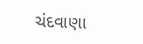ચંદવાણા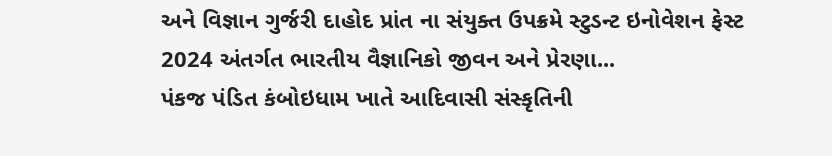અને વિજ્ઞાન ગુર્જરી દાહોદ પ્રાંત ના સંયુક્ત ઉપક્રમે સ્ટુડન્ટ ઇનોવેશન ફેસ્ટ 2024 અંતર્ગત ભારતીય વૈજ્ઞાનિકો જીવન અને પ્રેરણા...
પંકજ પંડિત કંબોઇધામ ખાતે આદિવાસી સંસ્કૃતિની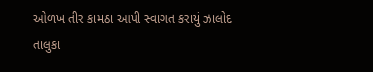ઓળખ તીર કામઠા આપી સ્વાગત કરાયું ઝાલોદ તાલુકા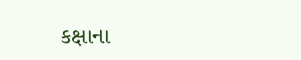કક્ષાના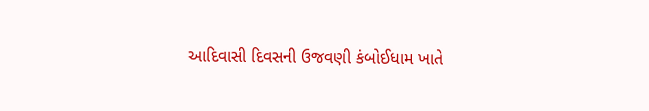આદિવાસી દિવસની ઉજવણી કંબોઈધામ ખાતે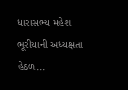ધારાસભ્ય મહેશ ભૂરીયાની અધ્યક્ષતા હેઠળ...